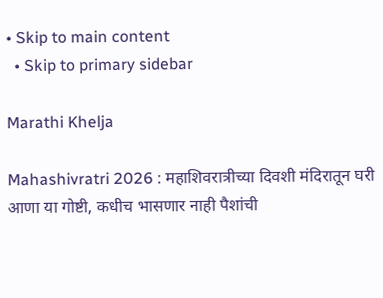• Skip to main content
  • Skip to primary sidebar

Marathi Khelja

Mahashivratri 2026 : महाशिवरात्रीच्या दिवशी मंदिरातून घरी आणा या गोष्टी, कधीच भासणार नाही पैशांची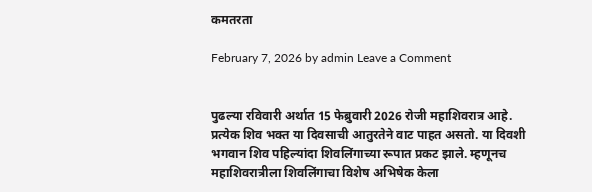कमतरता

February 7, 2026 by admin Leave a Comment


पुढल्या रविवारी अर्थात 15 फेब्रुवारी 2026 रोजी महाशिवरात्र आहे.  प्रत्येक शिव भक्त या दिवसाची आतुरतेने वाट पाहत असतो. या दिवशी भगवान शिव पहिल्यांदा शिवलिंगाच्या रूपात प्रकट झाले. म्हणूनच महाशिवरात्रीला शिवलिंगाचा विशेष अभिषेक केला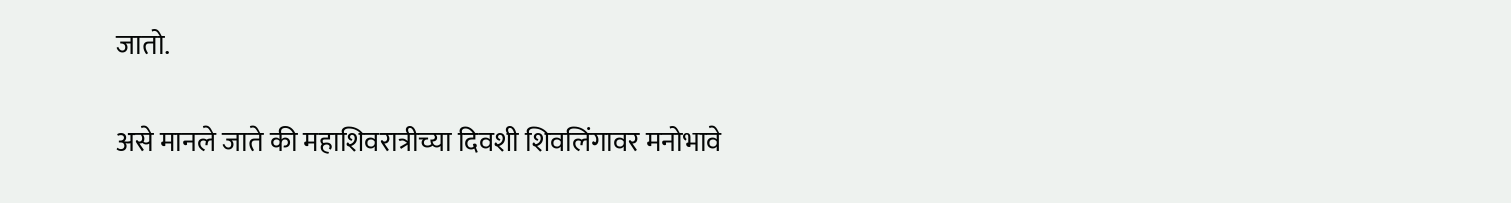जातो.

असे मानले जाते की महाशिवरात्रीच्या दिवशी शिवलिंगावर मनोभावे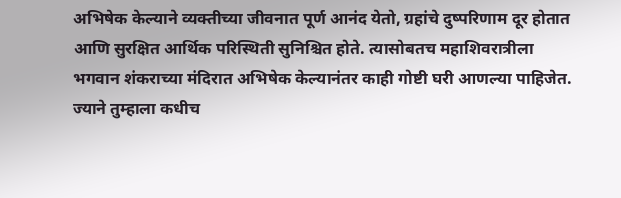अभिषेक केल्याने व्यक्तीच्या जीवनात पूर्ण आनंद येतो, ग्रहांचे दुष्परिणाम दूर होतात आणि सुरक्षित आर्थिक परिस्थिती सुनिश्चित होते. त्यासोबतच महाशिवरात्रीला भगवान शंकराच्या मंदिरात अभिषेक केल्यानंतर काही गोष्टी घरी आणल्या पाहिजेत. ज्याने तुम्हाला कधीच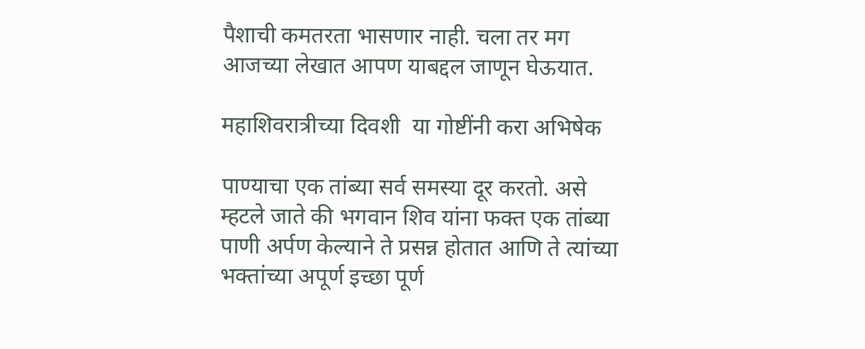पैशाची कमतरता भासणार नाही. चला तर मग आजच्या लेखात आपण याबद्दल जाणून घेऊयात.

महाशिवरात्रीच्या दिवशी  या गोष्टींनी करा अभिषेक

पाण्याचा एक तांब्या सर्व समस्या दूर करतो. असे म्हटले जाते की भगवान शिव यांना फक्त एक तांब्या पाणी अर्पण केल्याने ते प्रसन्न होतात आणि ते त्यांच्या भक्तांच्या अपूर्ण इच्छा पूर्ण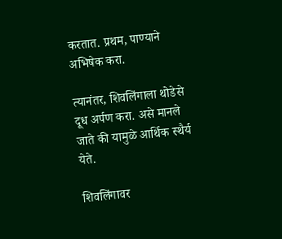करतात. प्रथम, पाण्याने अभिषेक करा.

त्यानंतर, शिवलिंगाला थोडेसे दूध अर्पण करा. असे मानले जाते की यामुळे आर्थिक स्थैर्य येते.

शिवलिंगावर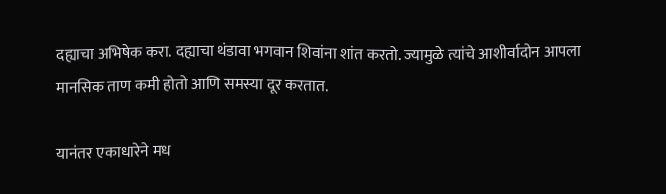दह्याचा अभिषेक करा. दह्याचा थंडावा भगवान शिवांना शांत करतो. ज्यामुळे त्यांचे आशीर्वादोन आपला मानसिक ताण कमी होतो आणि समस्या दूर करतात.

यानंतर एकाधारेने मध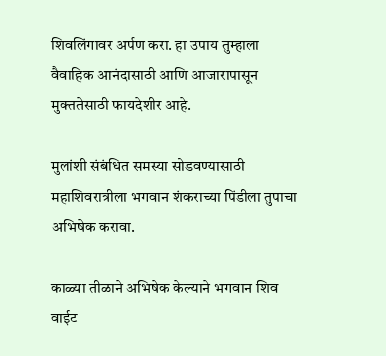शिवलिंगावर अर्पण करा. हा उपाय तुम्हाला वैवाहिक आनंदासाठी आणि आजारापासून मुक्ततेसाठी फायदेशीर आहे.

मुलांशी संबंधित समस्या सोडवण्यासाठी महाशिवरात्रीला भगवान शंकराच्या पिंडीला तुपाचा अभिषेक करावा.

काळ्या तीळाने अभिषेक केल्याने भगवान शिव वाईट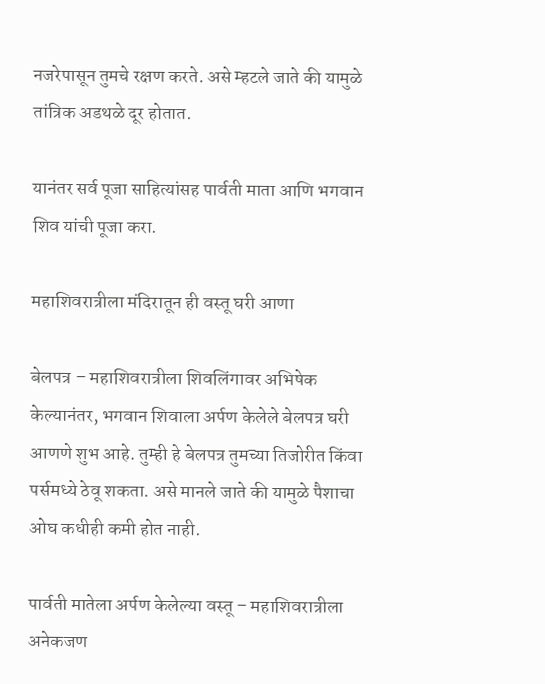नजरेपासून तुमचे रक्षण करते. असे म्हटले जाते की यामुळे तांत्रिक अडथळे दूर होतात.

यानंतर सर्व पूजा साहित्यांसह पार्वती माता आणि भगवान शिव यांची पूजा करा.

महाशिवरात्रीला मंदिरातून ही वस्तू घरी आणा

बेलपत्र – महाशिवरात्रीला शिवलिंगावर अभिषेक केल्यानंतर, भगवान शिवाला अर्पण केलेले बेलपत्र घरी आणणे शुभ आहे. तुम्ही हे बेलपत्र तुमच्या तिजोरीत किंवा पर्समध्ये ठेवू शकता. असे मानले जाते की यामुळे पैशाचा ओघ कधीही कमी होत नाही.

पार्वती मातेला अर्पण केलेल्या वस्तू – महाशिवरात्रीला अनेकजण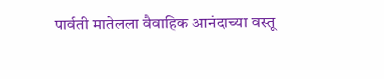पार्वती मातेलला वैवाहिक आनंदाच्या वस्तू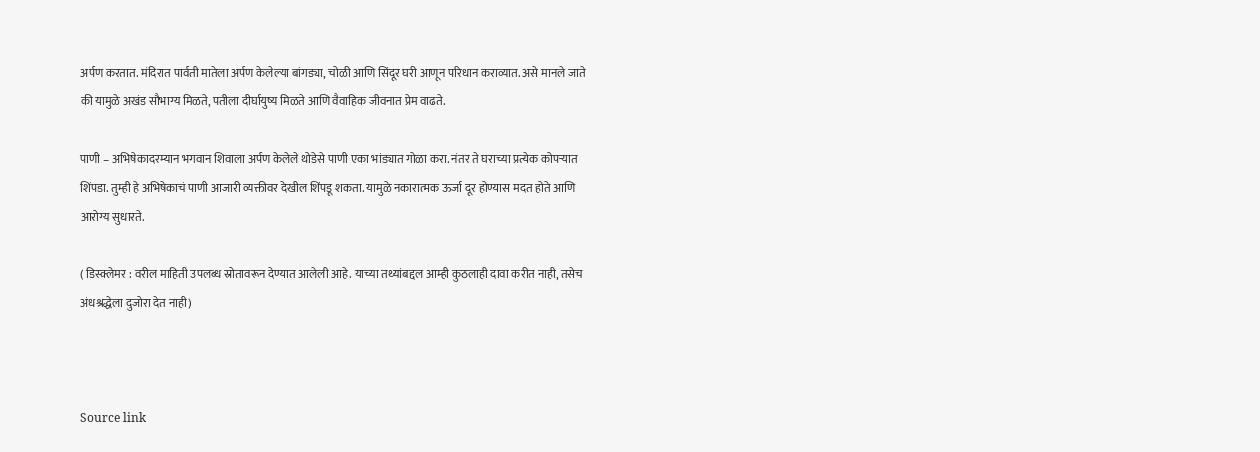अर्पण करतात. मंदिरात पार्वती मातेला अर्पण केलेल्या बांगड्या, चोळी आणि सिंदूर घरी आणून परिधान कराव्यात. असे मानले जाते की यामुळे अखंड सौभाग्य मिळते, पतीला दीर्घायुष्य मिळते आणि वैवाहिक जीवनात प्रेम वाढते.

पाणी – अभिषेकादरम्यान भगवान शिवाला अर्पण केलेले थोडेसे पाणी एका भांड्यात गोळा करा. नंतर ते घराच्या प्रत्येक कोपऱ्यात शिंपडा. तुम्ही हे अभिषेकाचं पाणी आजारी व्यक्तीवर देखील शिंपडू शकता. यामुळे नकारात्मक ऊर्जा दूर होण्यास मदत होते आणि आरोग्य सुधारते.

( डिस्क्लेमर : वरील माहिती उपलब्ध स्रोतावरून देण्यात आलेली आहे. याच्या तथ्यांबद्दल आम्ही कुठलाही दावा करीत नाही, तसेच अंधश्रद्धेला दुजोरा देत नाही)



Source link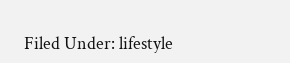Filed Under: lifestyle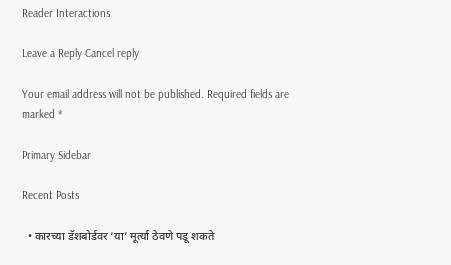Reader Interactions

Leave a Reply Cancel reply

Your email address will not be published. Required fields are marked *

Primary Sidebar

Recent Posts

  • कारच्या डॅशबोर्डवर ‘या’ मूर्त्या ठेवणे पडू शकते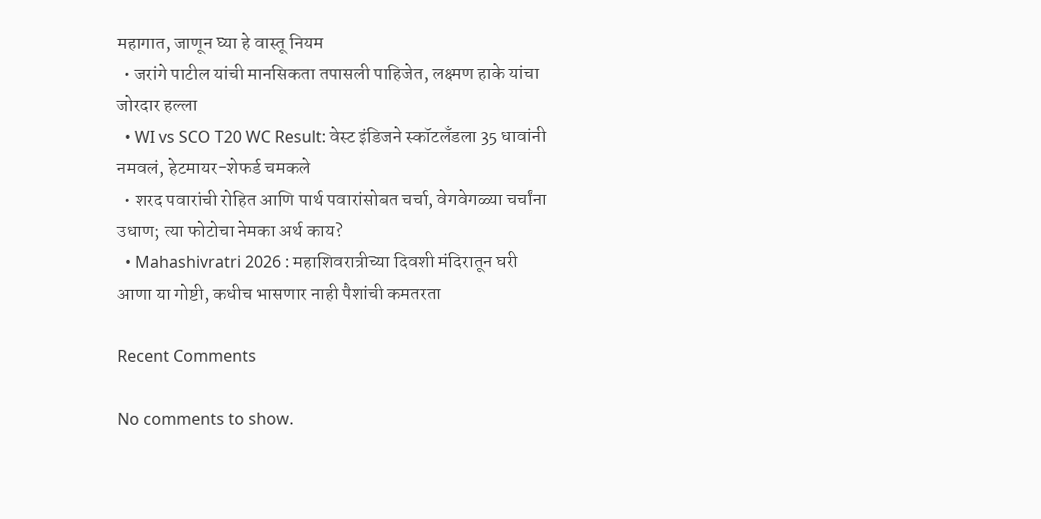महागात, जाणून घ्या हे वास्तू नियम
  • जरांगे पाटील यांची मानसिकता तपासली पाहिजेत, लक्ष्मण हाके यांचा जोरदार हल्ला
  • WI vs SCO T20 WC Result: वेस्ट इंडिजने स्कॉटलँडला 35 धावांनी नमवलं, हेटमायर-शेफर्ड चमकले
  • शरद पवारांची रोहित आणि पार्थ पवारांसोबत चर्चा, वेगवेगळ्या चर्चांना उधाण; त्या फोटोचा नेमका अर्थ काय?
  • Mahashivratri 2026 : महाशिवरात्रीच्या दिवशी मंदिरातून घरी आणा या गोष्टी, कधीच भासणार नाही पैशांची कमतरता

Recent Comments

No comments to show.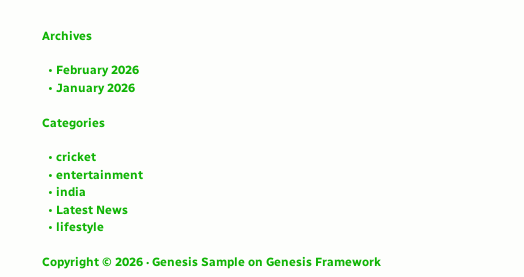Archives

  • February 2026
  • January 2026

Categories

  • cricket
  • entertainment
  • india
  • Latest News
  • lifestyle

Copyright © 2026 · Genesis Sample on Genesis Framework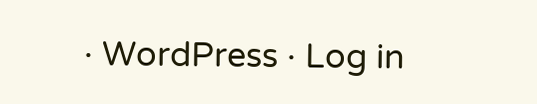· WordPress · Log in